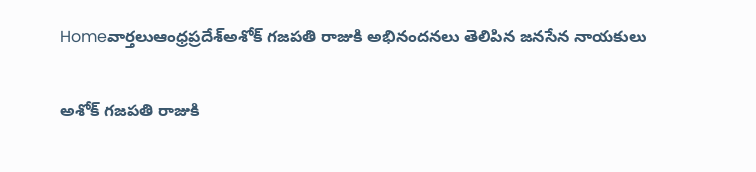Homeవార్తలుఆంధ్రప్రదేశ్‌అశోక్ గజపతి రాజుకి అభినందనలు తెలిపిన జనసేన నాయకులు

అశోక్ గజపతి రాజుకి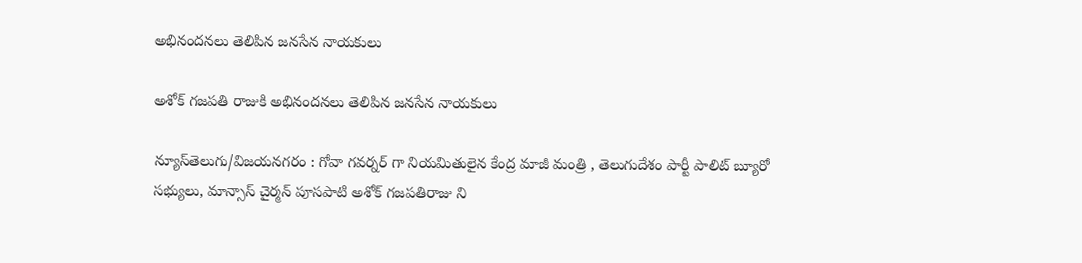అభినందనలు తెలిపిన జనసేన నాయకులు

అశోక్ గజపతి రాజుకి అభినందనలు తెలిపిన జనసేన నాయకులు

న్యూస్‌తెలుగు/విజయనగరం : గోవా గవర్నర్ గా నియమితులైన కేంద్ర మాజీ మంత్రి , తెలుగుదేశం పార్టీ పాలిట్ బ్యూరో సభ్యులు, మాన్సాస్ చైర్మన్ పూసపాటి అశోక్ గజపతిరాజు ని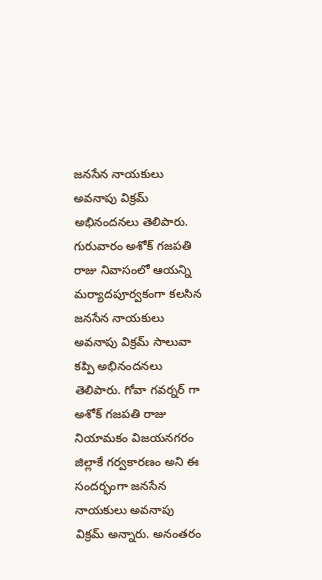జనసేన నాయకులు అవనాపు విక్రమ్ అభినందనలు తెలిపారు. గురువారం అశోక్ గజపతి రాజు నివాసంలో ఆయన్ని మర్యాదపూర్వకంగా కలసిన జనసేన నాయకులు అవనాపు విక్రమ్ సాలువా కప్పి అభినందనలు తెలిపారు. గోవా గవర్నర్ గా అశోక్ గజపతి రాజు నియామకం విజయనగరం జిల్లాకే గర్వకారణం అని ఈ సందర్భంగా జనసేన నాయకులు అవనాపు విక్రమ్ అన్నారు. అనంతరం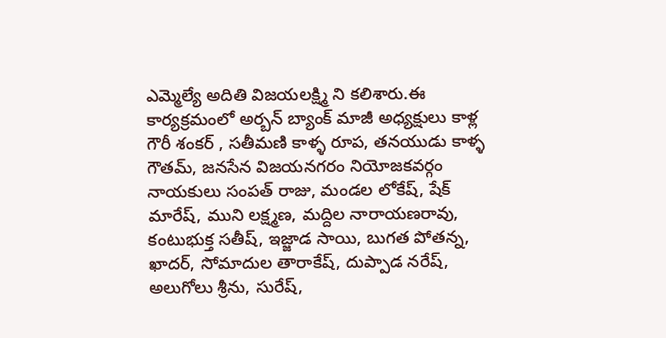ఎమ్మెల్యే అదితి విజయలక్ష్మి ని కలిశారు.ఈ కార్యక్రమంలో అర్బన్ బ్యాంక్ మాజీ అధ్యక్షులు కాళ్ల గౌరీ శంకర్ , సతీమణి కాళ్ళ రూప, తనయుడు కాళ్ళ గౌతమ్, జనసేన విజయనగరం నియోజకవర్గం నాయకులు సంపత్ రాజు, మండల లోకేష్, షేక్ మారేష్, ముని లక్ష్మణ, మద్దిల నారాయణరావు, కంటుభుక్త సతీష్, ఇజ్జాడ సాయి, బుగత పోతన్న, ఖాదర్, సోమాదుల తారాకేష్, దుప్పాడ నరేష్, అలుగోలు శ్రీను, సురేష్,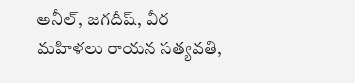అనీల్, జగదీష్, వీర మహిళలు రాయన సత్యవతి,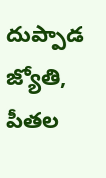దుప్పాడ జ్యోతి, పీతల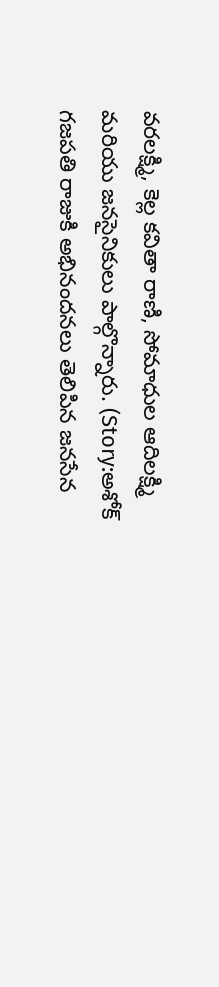వరలక్ష్మి, కెల్ల కవితా రాణి, సోమాధుల ఆదిలక్ష్మి మరియు జనసైనికులు పాల్గొన్నారు. (Story:అశోక్ గజపతి రాజుకి అభినందనలు తెలిపిన జనసేన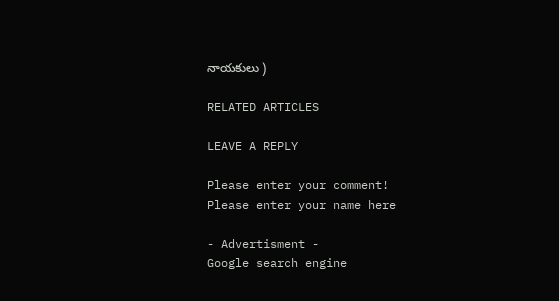నాయకులు )

RELATED ARTICLES

LEAVE A REPLY

Please enter your comment!
Please enter your name here

- Advertisment -
Google search engine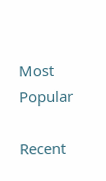Most Popular

Recent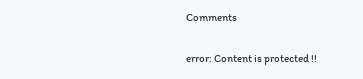Comments

error: Content is protected !!